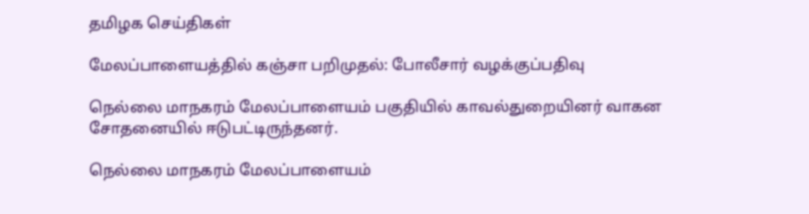தமிழக செய்திகள்

மேலப்பாளையத்தில் கஞ்சா பறிமுதல்: போலீசார் வழக்குப்பதிவு

நெல்லை மாநகரம் மேலப்பாளையம் பகுதியில் காவல்துறையினர் வாகன சோதனையில் ஈடுபட்டிருந்தனர்.

நெல்லை மாநகரம் மேலப்பாளையம்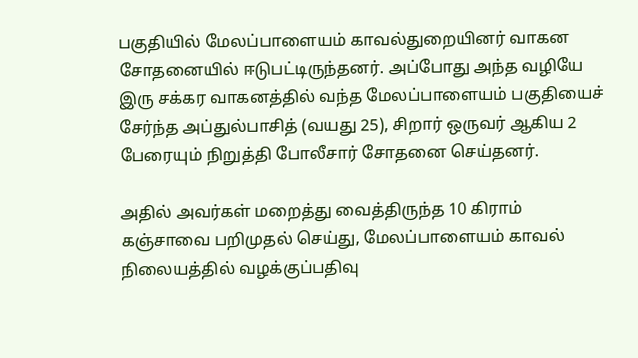பகுதியில் மேலப்பாளையம் காவல்துறையினர் வாகன சோதனையில் ஈடுபட்டிருந்தனர். அப்போது அந்த வழியே இரு சக்கர வாகனத்தில் வந்த மேலப்பாளையம் பகுதியைச் சேர்ந்த அப்துல்பாசித் (வயது 25), சிறார் ஒருவர் ஆகிய 2 பேரையும் நிறுத்தி போலீசார் சோதனை செய்தனர்.

அதில் அவர்கள் மறைத்து வைத்திருந்த 10 கிராம் கஞ்சாவை பறிமுதல் செய்து, மேலப்பாளையம் காவல் நிலையத்தில் வழக்குப்பதிவு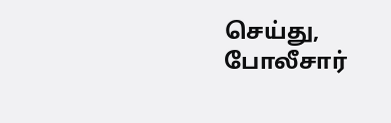செய்து, போலீசார்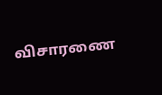விசாரணை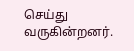செய்து வருகின்றனர்.